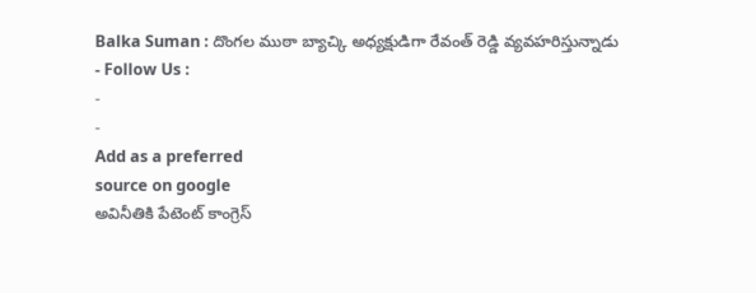Balka Suman : దొంగల ముఠా బ్యాచ్కి అధ్యక్షుడిగా రేవంత్ రెడ్డి వ్యవహరిస్తున్నాడు
- Follow Us :
-
-
Add as a preferred
source on google
అవినీతికి పేటెంట్ కాంగ్రెస్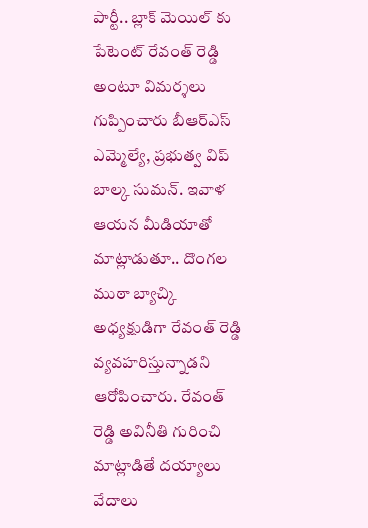పార్టీ.. బ్లాక్ మెయిల్ కు పేటెంట్ రేవంత్ రెడ్డి అంటూ విమర్శలు గుప్పించారు బీఆర్ఎస్ ఎమ్మెల్యే, ప్రభుత్వ విప్ బాల్క సుమన్. ఇవాళ ఆయన మీడియాతో మాట్లాడుతూ.. దొంగల ముఠా బ్యాచ్కి అధ్యక్షుడిగా రేవంత్ రెడ్డి వ్యవహరిస్తున్నాడని ఆరోపించారు. రేవంత్ రెడ్డి అవినీతి గురించి మాట్లాడితే దయ్యాలు వేదాలు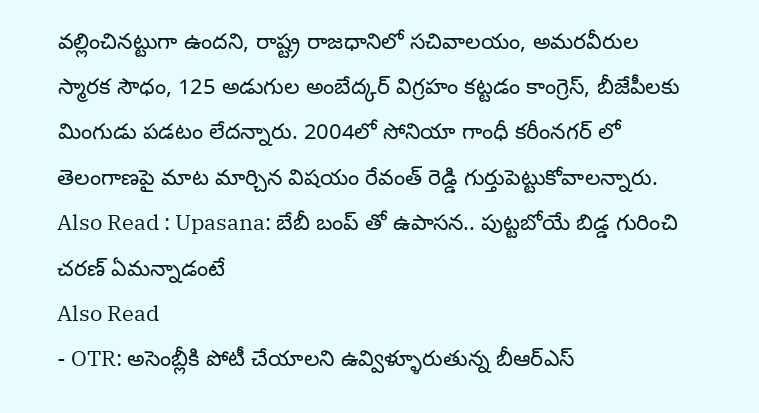వల్లించినట్టుగా ఉందని, రాష్ట్ర రాజధానిలో సచివాలయం, అమరవీరుల స్మారక సౌధం, 125 అడుగుల అంబేద్కర్ విగ్రహం కట్టడం కాంగ్రెస్, బీజేపీలకు మింగుడు పడటం లేదన్నారు. 2004లో సోనియా గాంధీ కరీంనగర్ లో తెలంగాణపై మాట మార్చిన విషయం రేవంత్ రెడ్డి గుర్తుపెట్టుకోవాలన్నారు.
Also Read : Upasana: బేబీ బంప్ తో ఉపాసన.. పుట్టబోయే బిడ్డ గురించి చరణ్ ఏమన్నాడంటే
Also Read
- OTR: అసెంబ్లీకి పోటీ చేయాలని ఉవ్విళ్ళూరుతున్న బీఆర్ఎస్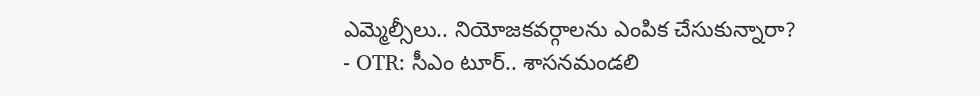ఎమ్మెల్సీలు.. నియోజకవర్గాలను ఎంపిక చేసుకున్నారా?
- OTR: సీఎం టూర్.. శాసనమండలి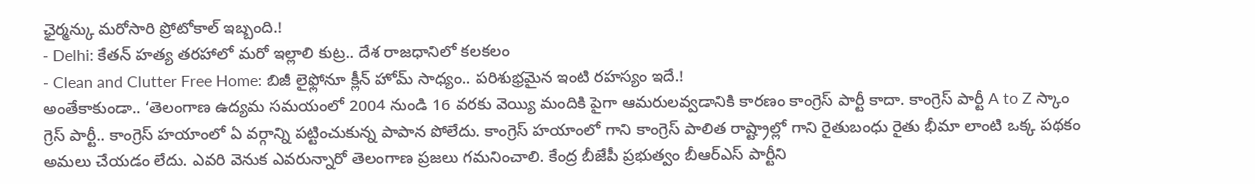ఛైర్మన్కు మరోసారి ప్రోటోకాల్ ఇబ్బంది.!
- Delhi: కేతన్ హత్య తరహాలో మరో ఇల్లాలి కుట్ర.. దేశ రాజధానిలో కలకలం
- Clean and Clutter Free Home: బిజీ లైఫ్లోనూ క్లీన్ హోమ్ సాధ్యం.. పరిశుభ్రమైన ఇంటి రహస్యం ఇదే.!
అంతేకాకుండా.. ‘తెలంగాణ ఉద్యమ సమయంలో 2004 నుండి 16 వరకు వెయ్యి మందికి పైగా ఆమరులవ్వడానికి కారణం కాంగ్రెస్ పార్టీ కాదా. కాంగ్రెస్ పార్టీ A to Z స్కాం గ్రెస్ పార్టీ.. కాంగ్రెస్ హయాంలో ఏ వర్గాన్ని పట్టించుకున్న పాపాన పోలేదు. కాంగ్రెస్ హయాంలో గాని కాంగ్రెస్ పాలిత రాష్ట్రాల్లో గాని రైతుబంధు రైతు భీమా లాంటి ఒక్క పథకం అమలు చేయడం లేదు. ఎవరి వెనుక ఎవరున్నారో తెలంగాణ ప్రజలు గమనించాలి. కేంద్ర బీజేపీ ప్రభుత్వం బీఆర్ఎస్ పార్టీని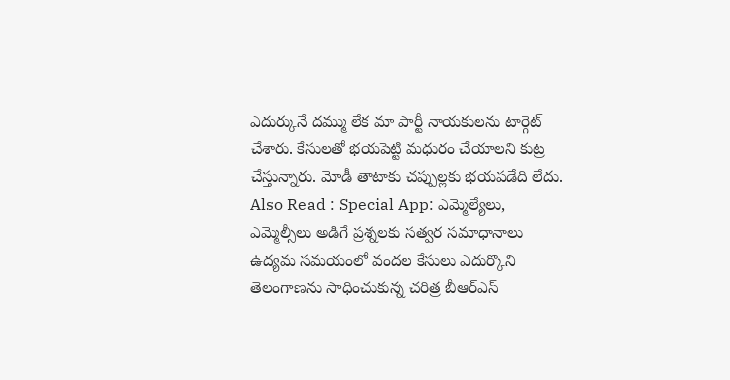ఎదుర్కునే దమ్ము లేక మా పార్టీ నాయకులను టార్గెట్ చేశారు. కేసులతో భయపెట్టి మధురం చేయాలని కుట్ర చేస్తున్నారు. మోడీ తాటాకు చప్పుల్లకు భయపడేది లేదు.
Also Read : Special App: ఎమ్మెల్యేలు, ఎమ్మెల్సీలు అడిగే ప్రశ్నలకు సత్వర సమాధానాలు
ఉద్యమ సమయంలో వందల కేసులు ఎదుర్కొని తెలంగాణను సాధించుకున్న చరిత్ర బీఆర్ఎస్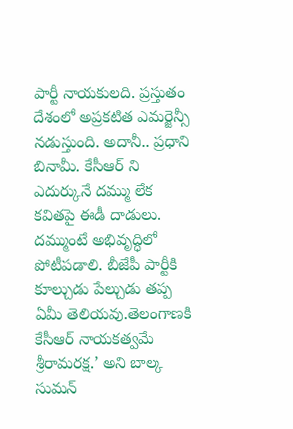పార్టీ నాయకులది. ప్రస్తుతం దేశంలో అప్రకటిత ఎమర్జెన్సీ నడుస్తుంది. అదానీ.. ప్రధాని బినామీ. కేసీఆర్ ని ఎదుర్కునే దమ్ము లేక కవితపై ఈడీ దాడులు. దమ్ముంటే అభివృద్ధిలో పోటీపడాలి. బీజేపీ పార్టీకి కూల్చుడు పేల్చుడు తప్ప ఏమీ తెలియవు.తెలంగాణకి కేసీఆర్ నాయకత్వమే శ్రీరామరక్ష.’ అని బాల్క సుమన్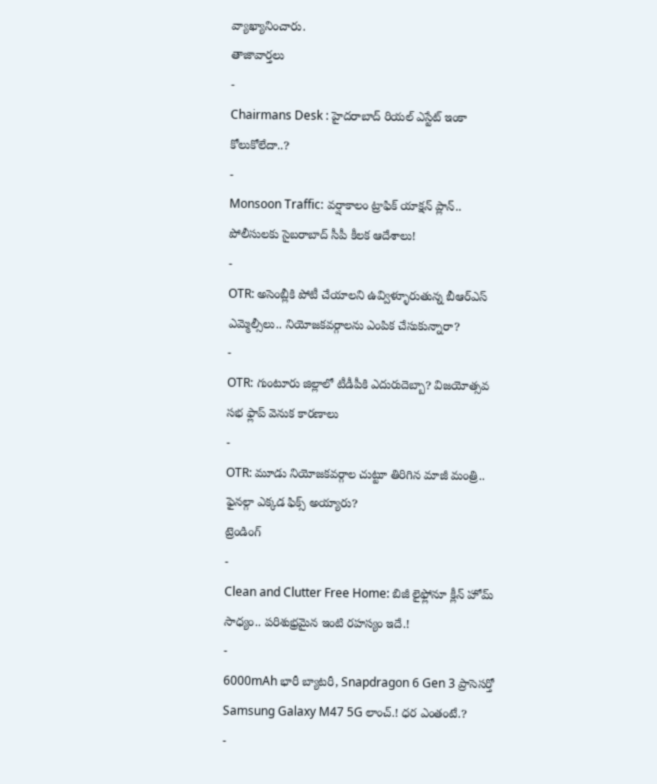వ్యాఖ్యానించారు.
తాజావార్తలు
-
Chairmans Desk : హైదరాబాద్ రియల్ ఎస్టేట్ ఇంకా కోలుకోలేదా..?
-
Monsoon Traffic: వర్షాకాలం ట్రాఫిక్ యాక్షన్ ప్లాన్.. పోలీసులకు సైబరాబాద్ సీపీ కీలక ఆదేశాలు!
-
OTR: అసెంబ్లీకి పోటీ చేయాలని ఉవ్విళ్ళూరుతున్న బీఆర్ఎస్ ఎమ్మెల్సీలు.. నియోజకవర్గాలను ఎంపిక చేసుకున్నారా?
-
OTR: గుంటూరు జిల్లాలో టీడీపీకి ఎదురుదెబ్బా? విజయోత్సవ సభ ఫ్లాప్ వెనుక కారణాలు
-
OTR: మూడు నియోజకవర్గాల చుట్టూ తిరిగిన మాజీ మంత్రి.. ఫైనల్గా ఎక్కడ ఫిక్స్ అయ్యారు?
ట్రెండింగ్
-
Clean and Clutter Free Home: బిజీ లైఫ్లోనూ క్లీన్ హోమ్ సాధ్యం.. పరిశుభ్రమైన ఇంటి రహస్యం ఇదే.!
-
6000mAh భారీ బ్యాటరీ, Snapdragon 6 Gen 3 ప్రాసెసర్తో Samsung Galaxy M47 5G లాంచ్.! ధర ఎంతంటే.?
-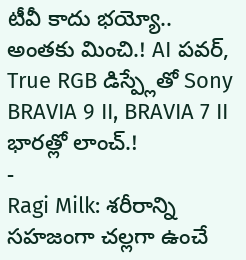టీవీ కాదు భయ్యో.. అంతకు మించి.! AI పవర్, True RGB డిస్ప్లేతో Sony BRAVIA 9 II, BRAVIA 7 II భారత్లో లాంచ్.!
-
Ragi Milk: శరీరాన్ని సహజంగా చల్లగా ఉంచే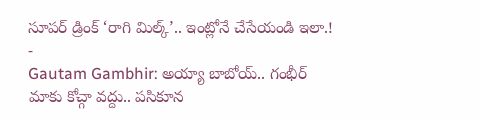సూపర్ డ్రింక్ ‘రాగి మిల్క్’.. ఇంట్లోనే చేసేయండి ఇలా.!
-
Gautam Gambhir: అయ్యా బాబోయ్.. గంభీర్ మాకు కోచ్గా వద్దు.. పసికూన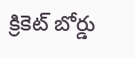క్రికెట్ బోర్డు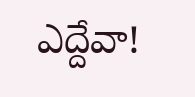ఎద్దేవా!